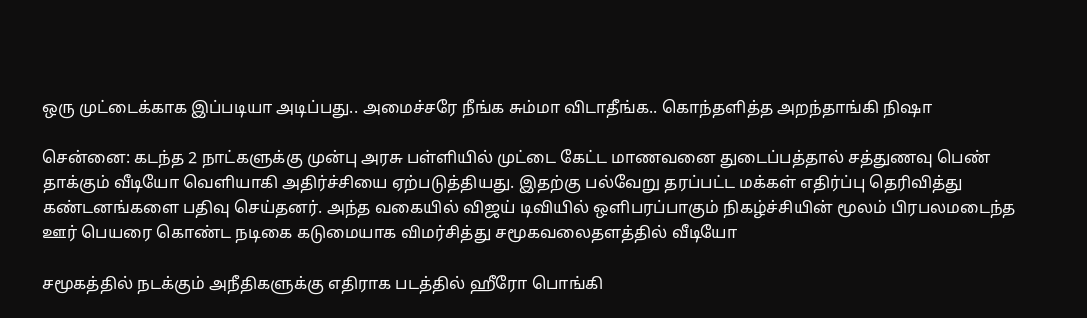ஒரு முட்டைக்காக இப்படியா அடிப்பது.. அமைச்சரே நீங்க சும்மா விடாதீங்க.. கொந்தளித்த அறந்தாங்கி நிஷா

சென்னை: கடந்த 2 நாட்களுக்கு முன்பு அரசு பள்ளியில் முட்டை கேட்ட மாணவனை துடைப்பத்தால் சத்துணவு பெண் தாக்கும் வீடியோ வெளியாகி அதிர்ச்சியை ஏற்படுத்தியது. இதற்கு பல்வேறு தரப்பட்ட மக்கள் எதிர்ப்பு தெரிவித்து கண்டனங்களை பதிவு செய்தனர். அந்த வகையில் விஜய் டிவியில் ஒளிபரப்பாகும் நிகழ்ச்சியின் மூலம் பிரபலமடைந்த ஊர் பெயரை கொண்ட நடிகை கடுமையாக விமர்சித்து சமூகவலைதளத்தில் வீடியோ

சமூகத்தில் நடக்கும் அநீதிகளுக்கு எதிராக படத்தில் ஹீரோ பொங்கி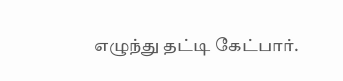எழுந்து தட்டி கேட்பார்.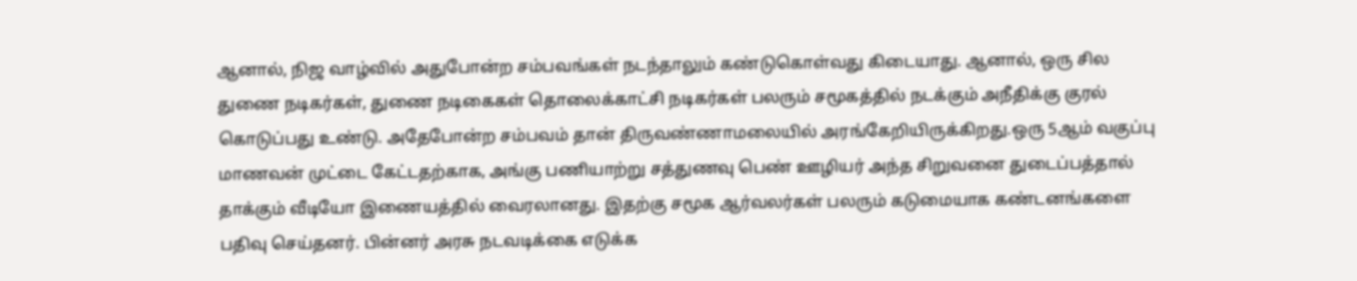ஆனால், நிஜ வாழ்வில் அதுபோன்ற சம்பவங்கள் நடந்தாலும் கண்டுகொள்வது கிடையாது. ஆனால், ஒரு சில துணை நடிகர்கள், துணை நடிகைகள் தொலைக்காட்சி நடிகர்கள் பலரும் சமூகத்தில் நடக்கும் அநீதிக்கு குரல் கொடுப்பது உண்டு. அதேபோன்ற சம்பவம் தான் திருவண்ணாமலையில் அரங்கேறியிருக்கிறது.ஒரு 5ஆம் வகுப்பு மாணவன் முட்டை கேட்டதற்காக, அங்கு பணியாற்று சத்துணவு பெண் ஊழியர் அந்த சிறுவனை துடைப்பத்தால் தாக்கும் வீடியோ இணையத்தில் வைரலானது. இதற்கு சமூக ஆர்வலர்கள் பலரும் கடுமையாக கண்டனங்களை பதிவு செய்தனர். பின்னர் அரசு நடவடிக்கை எடுக்க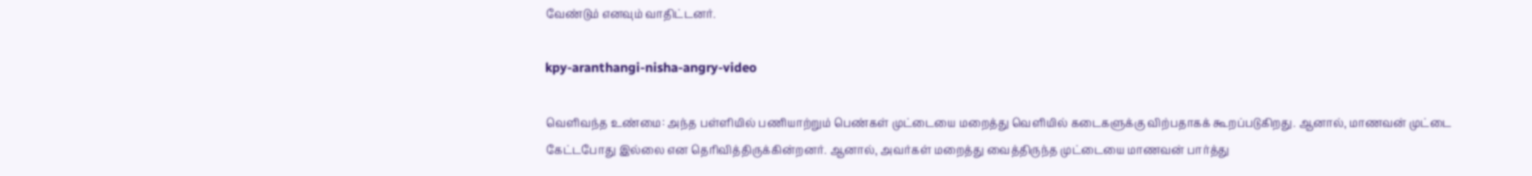வேண்டும் எனவும் வாதிட்டனர்.

kpy-aranthangi-nisha-angry-video

வெளிவந்த உண்மை: அந்த பள்ளியில் பணியாற்றும் பெண்கள் முட்டையை மறைத்து வெளியில் கடைகளுக்கு விற்பதாகக் கூறப்படுகிறது. ஆனால், மாணவன் முட்டை கேட்டபோது இல்லை என தெரிவித்திருக்கின்றனர். ஆனால், அவர்கள் மறைத்து வைத்திருந்த முட்டையை மாணவன் பார்த்து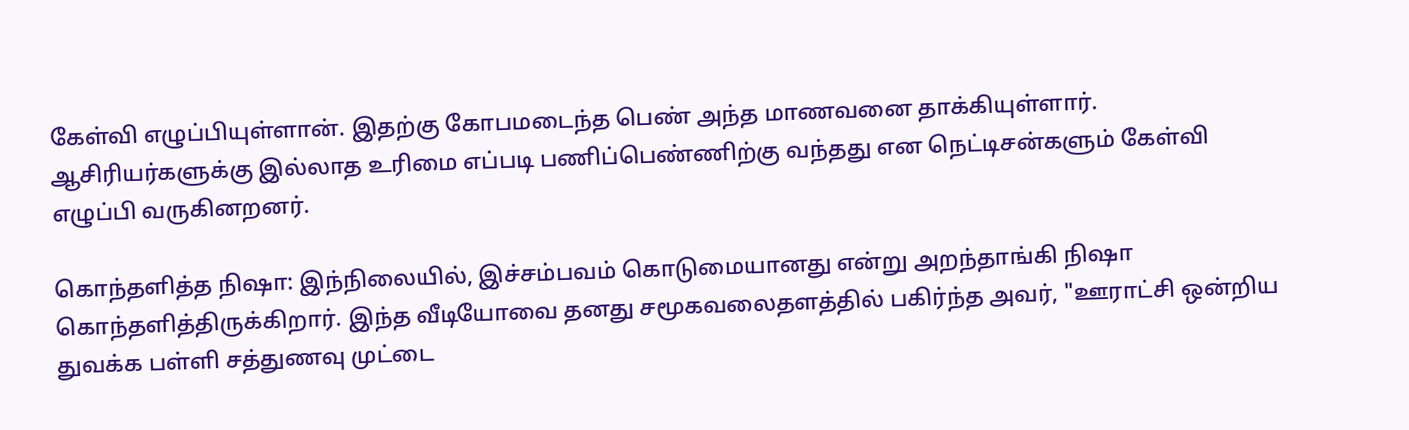கேள்வி எழுப்பியுள்ளான். இதற்கு கோபமடைந்த பெண் அந்த மாணவனை தாக்கியுள்ளார். ஆசிரியர்களுக்கு இல்லாத உரிமை எப்படி பணிப்பெண்ணிற்கு வந்தது என நெட்டிசன்களும் கேள்வி எழுப்பி வருகினறனர்.

கொந்தளித்த நிஷா: இந்நிலையில், இச்சம்பவம் கொடுமையானது என்று அறந்தாங்கி நிஷா கொந்தளித்திருக்கிறார். இந்த வீடியோவை தனது சமூகவலைதளத்தில் பகிர்ந்த அவர், "ஊராட்சி ஒன்றிய துவக்க பள்ளி சத்துணவு முட்டை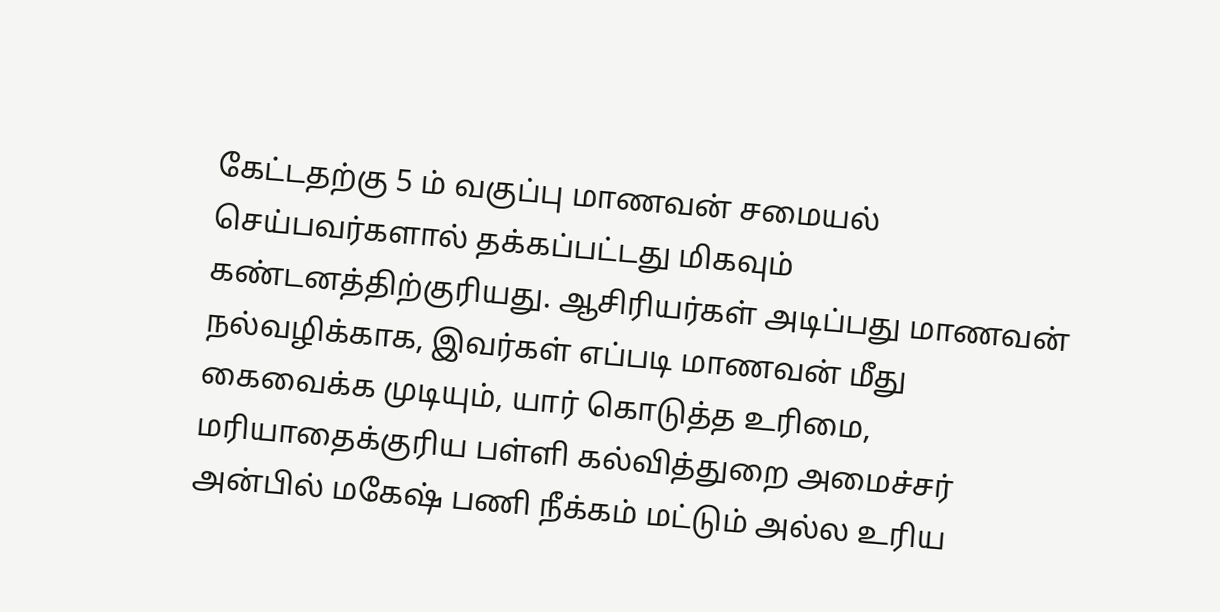கேட்டதற்கு 5 ம் வகுப்பு மாணவன் சமையல் செய்பவர்களால் தக்கப்பட்டது மிகவும் கண்டனத்திற்குரியது. ஆசிரியர்கள் அடிப்பது மாணவன் நல்வழிக்காக, இவர்கள் எப்படி மாணவன் மீது கைவைக்க முடியும், யார் கொடுத்த உரிமை, மரியாதைக்குரிய பள்ளி கல்வித்துறை அமைச்சர் அன்பில் மகேஷ் பணி நீக்கம் மட்டும் அல்ல உரிய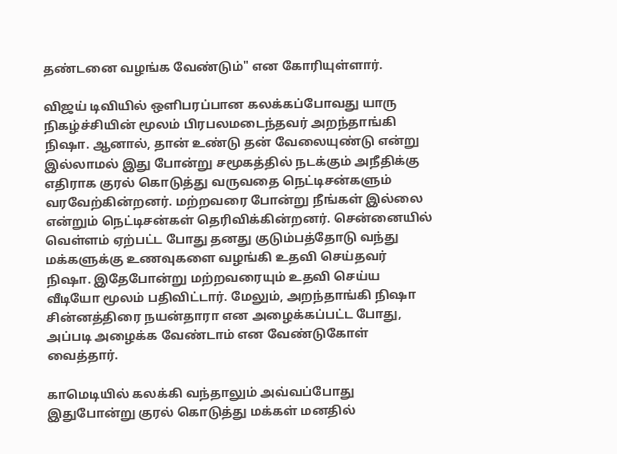தண்டனை வழங்க வேண்டும்" என கோரியுள்ளார்.

விஜய் டிவியில் ஒளிபரப்பான கலக்கப்போவது யாரு நிகழ்ச்சியின் மூலம் பிரபலமடைந்தவர் அறந்தாங்கி நிஷா. ஆனால், தான் உண்டு தன் வேலையுண்டு என்று இல்லாமல் இது போன்று சமூகத்தில் நடக்கும் அநீதிக்கு எதிராக குரல் கொடுத்து வருவதை நெட்டிசன்களும் வரவேற்கின்றனர். மற்றவரை போன்று நீங்கள் இல்லை என்றும் நெட்டிசன்கள் தெரிவிக்கின்றனர். சென்னையில் வெள்ளம் ஏற்பட்ட போது தனது குடும்பத்தோடு வந்து மக்களுக்கு உணவுகளை வழங்கி உதவி செய்தவர் நிஷா. இதேபோன்று மற்றவரையும் உதவி செய்ய வீடியோ மூலம் பதிவிட்டார். மேலும், அறந்தாங்கி நிஷா சின்னத்திரை நயன்தாரா என அழைக்கப்பட்ட போது, அப்படி அழைக்க வேண்டாம் என வேண்டுகோள் வைத்தார்.

காமெடியில் கலக்கி வந்தாலும் அவ்வப்போது இதுபோன்று குரல் கொடுத்து மக்கள் மனதில்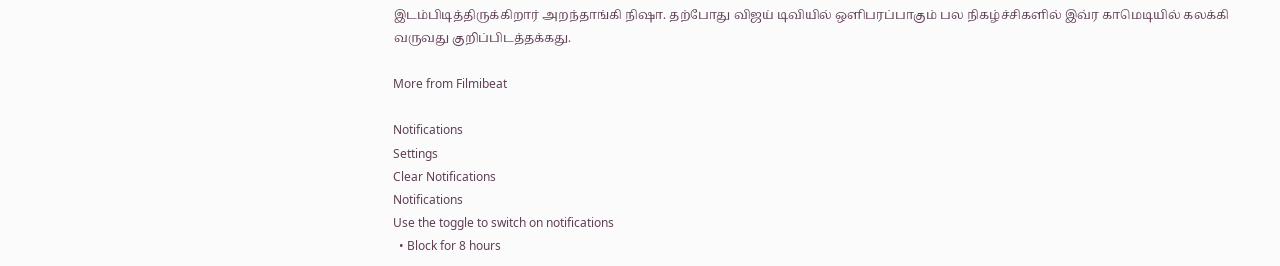இடம்பிடித்திருக்கிறார் அறந்தாங்கி நிஷா. தற்போது விஜய் டிவியில் ஒளிபரப்பாகும் பல நிகழ்ச்சிகளில் இவ்ர காமெடியில் கலக்கி வருவது குறிப்பிடத்தக்கது.

More from Filmibeat

Notifications
Settings
Clear Notifications
Notifications
Use the toggle to switch on notifications
  • Block for 8 hours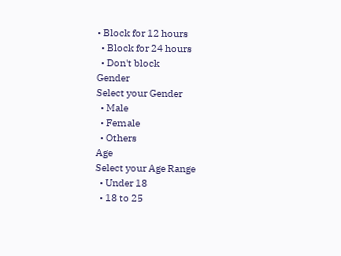• Block for 12 hours
  • Block for 24 hours
  • Don't block
Gender
Select your Gender
  • Male
  • Female
  • Others
Age
Select your Age Range
  • Under 18
  • 18 to 25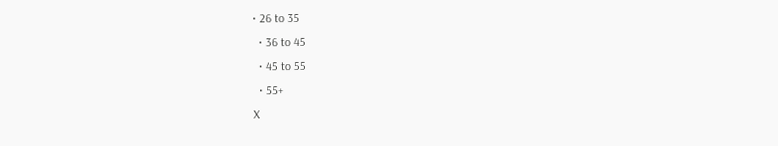• 26 to 35
  • 36 to 45
  • 45 to 55
  • 55+
X